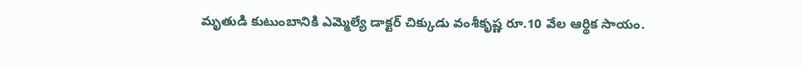మృతుడి కుటుంబానికి ఎమ్మెల్యే డాక్టర్ చిక్కుడు వంశీకృష్ణ రూ.10 వేల ఆర్థిక సాయం.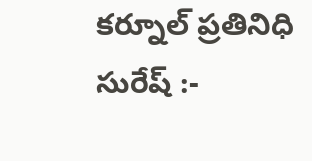కర్నూల్ ప్రతినిధి సురేష్ :-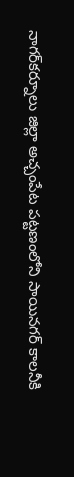నాగర్‌కర్నూలు జిల్లా అచ్చంపేట పట్టణంలోని సాయినగర్ కాలనీకి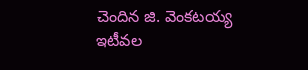చెందిన జి. వెంకటయ్య ఇటీవల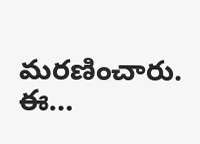మరణించారు. ఈ…